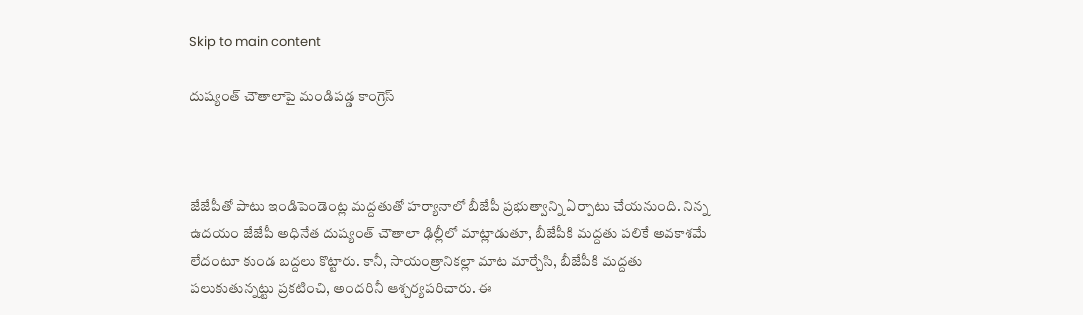Skip to main content

దుష్యంత్ చౌతాలాపై మండిపడ్డ కాంగ్రెస్



జేజేపీతో పాటు ఇండిపెండెంట్ల మద్దతుతో హర్యానాలో బీజేపీ ప్రభుత్వాన్ని ఏర్పాటు చేయనుంది. నిన్న ఉదయం జేజేపీ అధినేత దుష్యంత్ చౌతాలా ఢిల్లీలో మాట్లాడుతూ, బీజేపీకి మద్దతు పలికే అవకాశమే లేదంటూ కుండ బద్దలు కొట్టారు. కానీ, సాయంత్రానికల్లా మాట మార్చేసి, బీజేపీకి మద్దతు పలుకుతున్నట్టు ప్రకటించి, అందరినీ ఆశ్చర్యపరిచారు. ఈ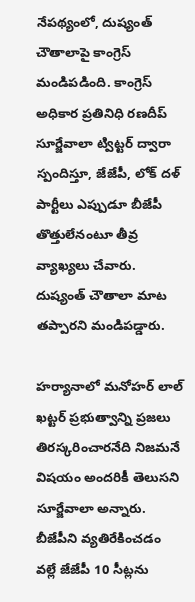నేపథ్యంలో, దుష్యంత్ చౌతాలాపై కాంగ్రెస్ మండిపడింది. కాంగ్రెస్ అధికార ప్రతినిధి రణదీప్ సూర్జేవాలా ట్విట్టర్ ద్వారా స్పందిస్తూ, జేజేపీ, లోక్ దళ్ పార్టీలు ఎప్పుడూ బీజేపీ తొత్తులేనంటూ తీవ్ర వ్యాఖ్యలు చేవారు. దుష్యంత్ చౌతాలా మాట తప్పారని మండిపడ్డారు.

హర్యానాలో మనోహర్ లాల్ ఖట్టర్ ప్రభుత్వాన్ని ప్రజలు తిరస్కరించారనేది నిజమనే విషయం అందరికీ తెలుసని సూర్జేవాలా అన్నారు. బీజేపీని వ్యతిరేకించడం వల్లే జేజేపీ 10 సీట్లను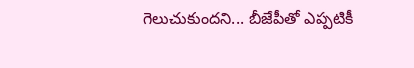గెలుచుకుందని... బీజేపీతో ఎప్పటికీ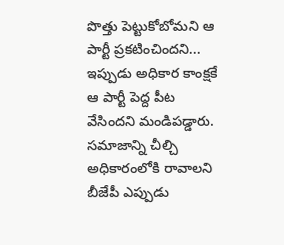పొత్తు పెట్టుకోబోమని ఆ పార్టీ ప్రకటించిందని... ఇప్పుడు అధికార కాంక్షకే ఆ పార్టీ పెద్ద పీట వేసిందని మండిపడ్డారు. సమాజాన్ని చీల్చి అధికారంలోకి రావాలని బీజేపీ ఎప్పుడు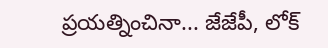ప్రయత్నించినా... జేజేపీ, లోక్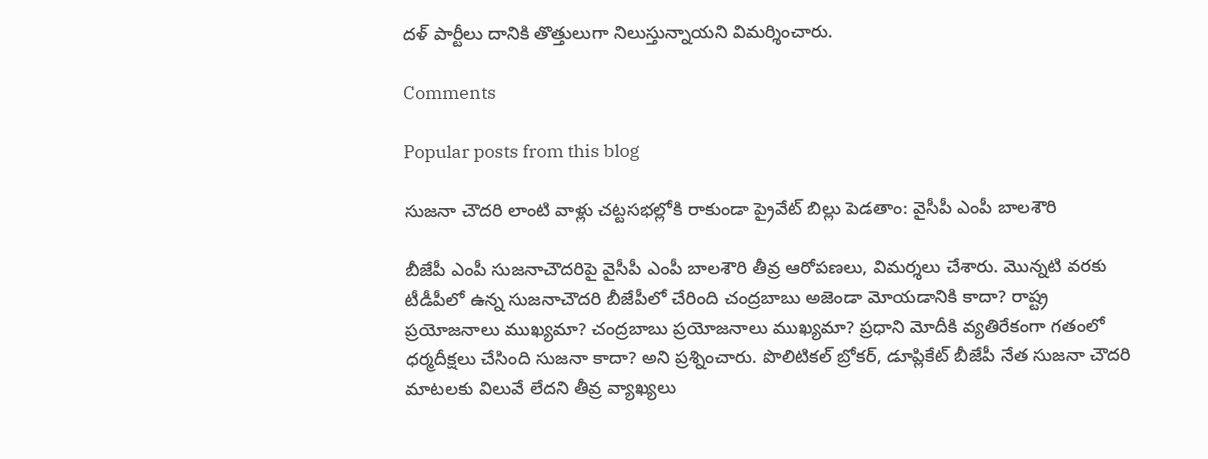దళ్ పార్టీలు దానికి తొత్తులుగా నిలుస్తున్నాయని విమర్శించారు.

Comments

Popular posts from this blog

సుజనా చౌదరి లాంటి వాళ్లు చట్టసభల్లోకి రాకుండా ప్రైవేట్ బిల్లు పెడతాం: వైసీపీ ఎంపీ బాలశౌరి

బీజేపీ ఎంపీ సుజనాచౌదరిపై వైసీపీ ఎంపీ బాలశౌరి తీవ్ర ఆరోపణలు, విమర్శలు చేశారు. మొన్నటి వరకు టీడీపీలో ఉన్న సుజనాచౌదరి బీజేపీలో చేరింది చంద్రబాబు అజెండా మోయడానికి కాదా? రాష్ట్ర ప్రయోజనాలు ముఖ్యమా? చంద్రబాబు ప్రయోజనాలు ముఖ్యమా? ప్రధాని మోదీకి వ్యతిరేకంగా గతంలో ధర్మదీక్షలు చేసింది సుజనా కాదా? అని ప్రశ్నించారు. పొలిటికల్ బ్రోకర్, డూప్లికేట్ బీజేపీ నేత సుజనా చౌదరి మాటలకు విలువే లేదని తీవ్ర వ్యాఖ్యలు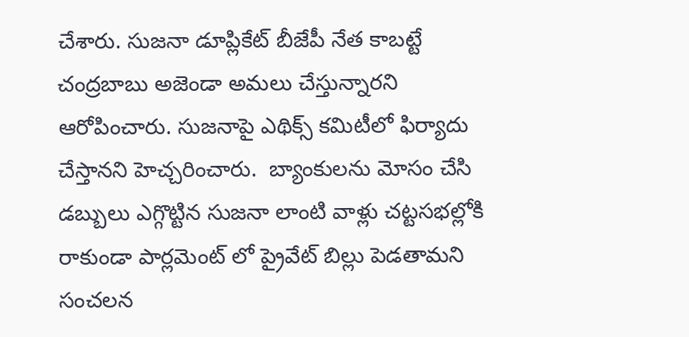చేశారు. సుజనా డూప్లికేట్ బీజేపీ నేత కాబట్టే చంద్రబాబు అజెండా అమలు చేస్తున్నారని ఆరోపించారు. సుజనాపై ఎథిక్స్ కమిటీలో ఫిర్యాదు చేస్తానని హెచ్చరించారు.  బ్యాంకులను మోసం చేసి డబ్బులు ఎగ్గొట్టిన సుజనా లాంటి వాళ్లు చట్టసభల్లోకి రాకుండా పార్లమెంట్ లో ప్రైవేట్ బిల్లు పెడతామని సంచలన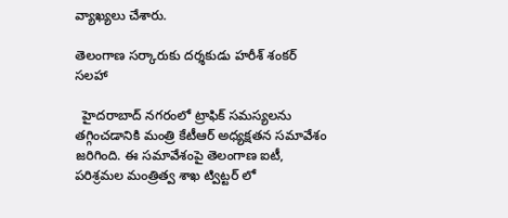వ్యాఖ్యలు చేశారు.

తెలంగాణ సర్కారుకు దర్శకుడు హరీశ్ శంకర్ సలహా

  హైదరాబాద్ నగరంలో ట్రాఫిక్ సమస్యలను తగ్గించడానికి మంత్రి కేటీఆర్ అధ్యక్షతన సమావేశం జరిగింది. ఈ సమావేశంపై తెలంగాణ ఐటీ, పరిశ్రమల మంత్రిత్వ శాఖ ట్విట్టర్ లో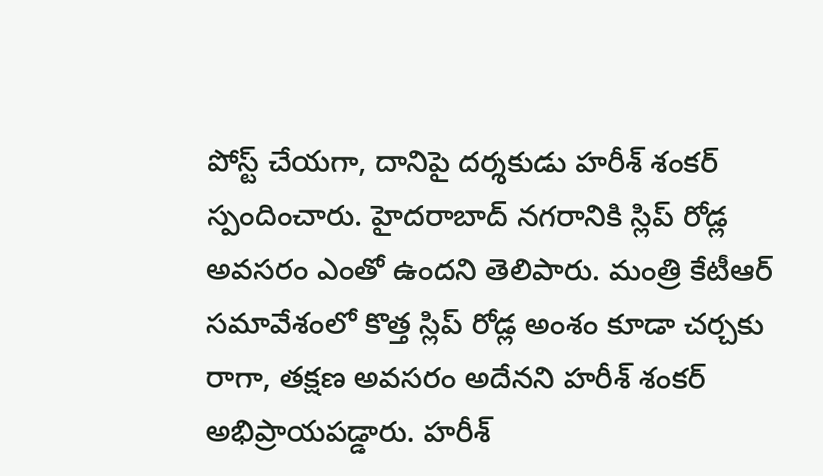పోస్ట్ చేయగా, దానిపై దర్శకుడు హరీశ్ శంకర్ స్పందించారు. హైదరాబాద్ నగరానికి స్లిప్ రోడ్ల అవసరం ఎంతో ఉందని తెలిపారు. మంత్రి కేటీఆర్ సమావేశంలో కొత్త స్లిప్ రోడ్ల అంశం కూడా చర్చకు రాగా, తక్షణ అవసరం అదేనని హరీశ్ శంకర్ అభిప్రాయపడ్డారు. హరీశ్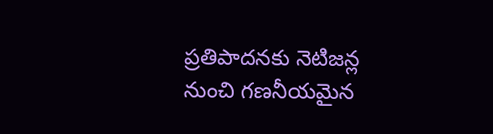ప్రతిపాదనకు నెటిజన్ల నుంచి గణనీయమైన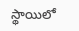స్థాయిలో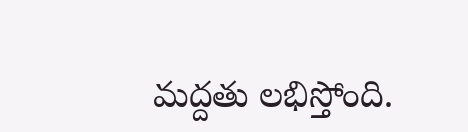మద్దతు లభిస్తోంది.